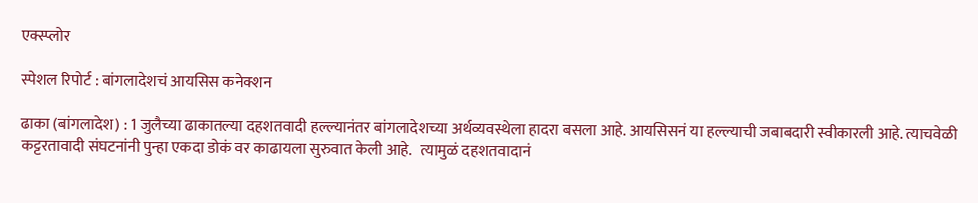एक्स्प्लोर

स्पेशल रिपोर्ट : बांगलादेशचं आयसिस कनेक्शन

ढाका (बांगलादेश) : 1 जुलैच्या ढाकातल्या दहशतवादी हल्ल्यानंतर बांगलादेशच्या अर्थव्यवस्थेला हादरा बसला आहे. आयसिसनं या हल्ल्याची जबाबदारी स्वीकारली आहे. त्याचवेळी कट्टरतावादी संघटनांनी पुन्हा एकदा डोकं वर काढायला सुरुवात केली आहे.   त्यामुळं दहशतवादानं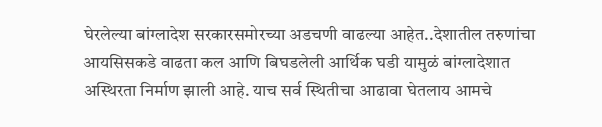घेरलेल्या बांग्लादेश सरकारसमोरच्या अडचणी वाढल्या आहेत..देशातील तरुणांचा आयसिसकडे वाढता कल आणि बिघडलेली आर्थिक घडी यामुळं बांग्लादेशात अस्थिरता निर्माण झाली आहे. याच सर्व स्थितीचा आढावा घेतलाय आमचे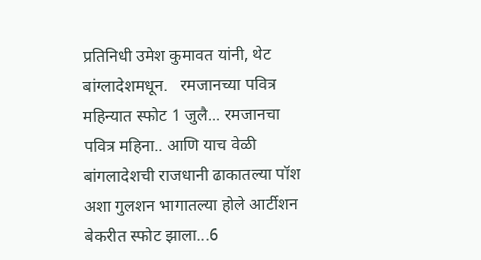प्रतिनिधी उमेश कुमावत यांनी, थेट बांग्लादेशमधून.   रमजानच्या पवित्र महिन्यात स्फोट 1 जुलै... रमजानचा पवित्र महिना.. आणि याच वेळी बांगलादेशची राजधानी ढाकातल्या पॉश अशा गुलशन भागातल्या होले आर्टीशन बेकरीत स्फोट झाला...6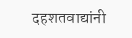दहशतवाद्यांनी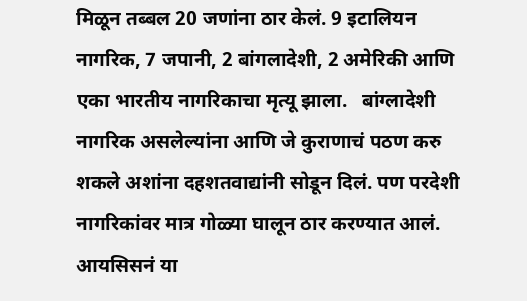मिळून तब्बल 20 जणांना ठार केलं. 9 इटालियन नागरिक, 7 जपानी, 2 बांगलादेशी, 2 अमेरिकी आणि एका भारतीय नागरिकाचा मृत्यू झाला.   बांग्लादेशी नागरिक असलेल्यांना आणि जे कुराणाचं पठण करु शकले अशांना दहशतवाद्यांनी सोडून दिलं. पण परदेशी नागरिकांवर मात्र गोळ्या घालून ठार करण्यात आलं.  आयसिसनं या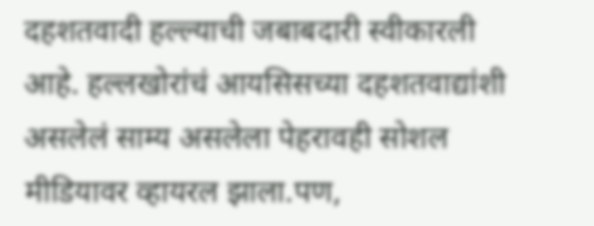दहशतवादी हल्ल्याची जबाबदारी स्वीकारली आहे. हल्लखोरांचं आयसिसच्या दहशतवाद्यांशी असलेलं साम्य असलेला पेहरावही सोशल मीडियावर व्हायरल झाला.पण,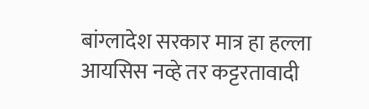बांग्लादेश सरकार मात्र हा हल्ला आयसिस नव्हे तर कट्टरतावादी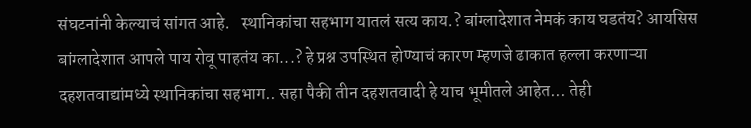संघटनांनी केल्याचं सांगत आहे.   स्थानिकांचा सहभाग यातलं सत्य काय.? बांग्लादेशात नेमकं काय घडतंय? आयसिस बांग्लादेशात आपले पाय रोवू पाहतंय का...? हे प्रश्न उपस्थित होण्याचं कारण म्हणजे ढाकात हल्ला करणाऱ्या  दहशतवाद्यांमध्ये स्थानिकांचा सहभाग.. सहा पैकी तीन दहशतवादी हे याच भूमीतले आहेत... तेही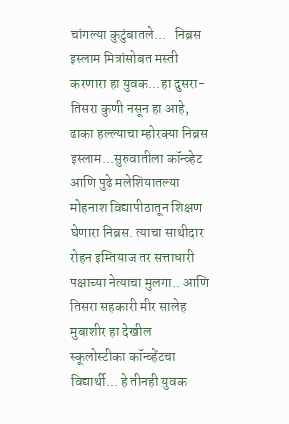चांगल्या कुटुंबातले...   निब्रस इस्लाम मित्रांसोबत मस्ती करणारा हा युवक...हा दुसरा-तिसरा कुणी नसून हा आहे, ढाका हल्ल्याचा म्होरक्या निब्रस इस्लाम...सुरुवातीला कॉन्व्हेट आणि पुढे मलेशियातल्या मोहनाश विद्यापीठातून शिक्षण घेणारा निब्रस. त्याचा साथीदार रोहन इम्तियाज तर सत्ताधारी पक्षाच्या नेत्याचा मुलगा.. आणि तिसरा सहकारी मीर सालेह मुबाशीर हा देखील स्कूलोस्टीका कॉन्व्हेंटचा विद्यार्थी... हे तीनही युवक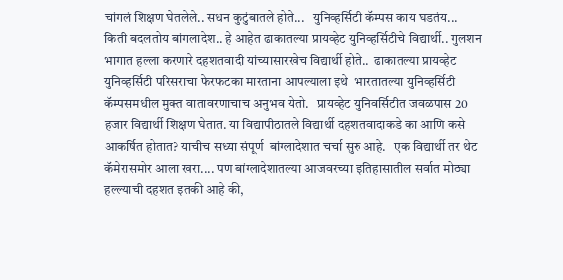चांगलं शिक्षण घेतलेले.. सधन कुटुंबातले होते...   युनिव्हर्सिटी कॅम्पस काय घडतंय... किती बदलतोय बांगलादेश.. हे आहेत ढाकातल्या प्रायव्हेट युनिव्हर्सिटीचे विद्यार्थी.. गुलशन भागात हल्ला करणारे दहशतवादी यांच्यासारखेच विद्यार्थी होते..  ढाकातल्या प्रायव्हेट युनिव्हर्सिटी परिसराचा फेरफटका मारताना आपल्याला इथे  भारतातल्या युनिव्हर्सिटी कॅम्पसमधील मुक्त वातावरणाचाच अनुभव येतो.   प्रायव्हेट युनिवर्सिटीत जवळपास 20 हजार विद्यार्थी शिक्षण घेतात. या विद्यापीठातले विद्यार्थी दहशतवादाकडे का आणि कसे आकर्षित होतात? याचीच सध्या संपूर्ण  बांग्लादेशात चर्चा सुरु आहे.   एक विद्यार्थी तर थेट कॅमेरासमोर आला खरा.... पण बांग्लादेशातल्या आजवरच्या इतिहासातील सर्वात मोठ्या हल्ल्याची दहशत इतकी आहे की,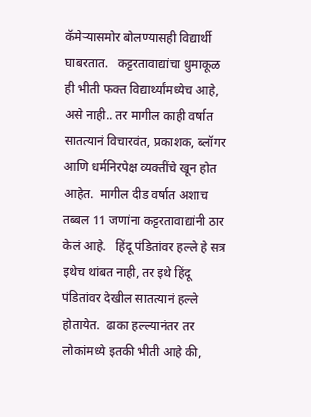कॅमेऱ्यासमोर बोलण्यासही विद्यार्थी घाबरतात.   कट्टरतावाद्यांचा धुमाकूळ ही भीती फक्त विद्यार्थ्यांमध्येच आहे, असे नाही.. तर मागील काही वर्षात सातत्यानं विचारवंत, प्रकाशक, ब्लॉगर आणि धर्मनिरपेक्ष व्यक्तींचे खून होत आहेत.  मागील दीड वर्षात अशाच तब्बल 11 जणांना कट्टरतावाद्यांनी ठार केलं आहे.   हिंदू पंडितांवर हल्ले हे सत्र इथेच थांबत नाही, तर इथे हिंदू पंडितांवर देखील सातत्यानं हल्ले होतायेत.  ढाका हल्ल्यानंतर तर लोकांमध्ये इतकी भीती आहे की,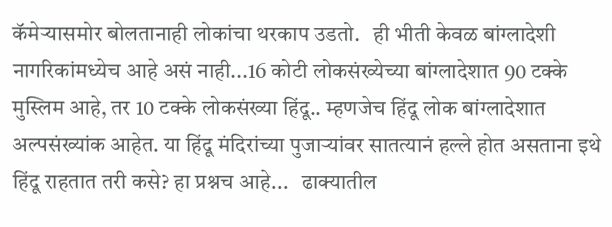कॅमेऱ्यासमोर बोलतानाही लोकांचा थरकाप उडतो.   ही भीती केवळ बांग्लादेशी नागरिकांमध्येच आहे असं नाही...16 कोटी लोकसंख्येच्या बांग्लादेशात 90 टक्के मुस्लिम आहे, तर 10 टक्के लोकसंख्या हिंदू.. म्हणजेच हिंदू लोक बांग्लादेशात अल्पसंख्यांक आहेत. या हिंदू मंदिरांच्या पुजाऱ्यांवर सातत्यानं हल्ले होत असताना इथे हिंदू राहतात तरी कसे? हा प्रश्नच आहे...   ढाक्यातील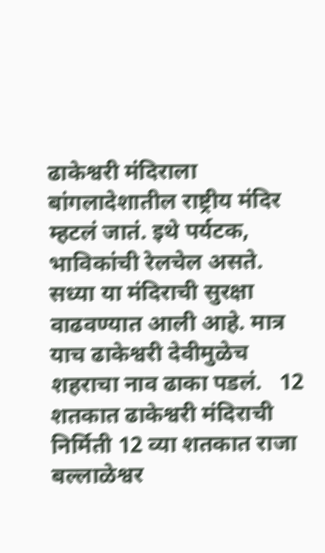ढाकेश्वरी मंदिराला बांगलादेशातील राष्ट्रीय मंदिर म्हटलं जातं. इथे पर्यटक, भाविकांची रेलचेल असते.  सध्या या मंदिराची सुरक्षा वाढवण्यात आली आहे. मात्र याच ढाकेश्वरी देवीमुळेच शहराचा नाव ढाका पडलं.   12 शतकात ढाकेश्वरी मंदिराची निर्मिती 12 व्या शतकात राजा बल्लाळेश्वर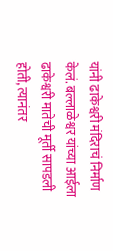यांनी ढाकेश्वरी मंदिराचं निर्माण केलं. बल्लाळेश्वर यांच्या आईला ढाकेश्वरी मातेची मूर्ती सापडली होती, त्यानंतर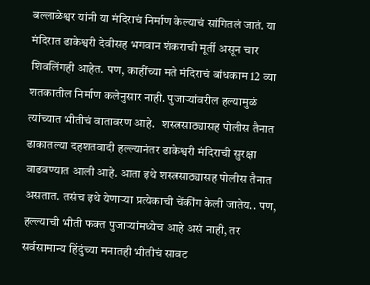बल्लाळेश्वर यांनी या मंदिराचं निर्माण केल्याचं सांगितलं जातं. या मंदिरात ढाकेश्वरी देवीसह भगवान शंकराची मूर्ती असून चार शिवलिंगही आहेत. पण, काहींच्या मते मंदिराचं बांधकाम 12 व्या शतकातील निर्माण कलेनुसार नाही. पुजाऱ्यांवरील हल्यामुळं त्यांच्यात भीतीचं वातावरण आहे.   शस्त्रसाठ्यासह पोलीस तैनात ढाकातल्या दहशतवादी हल्ल्यानंतर ढाकेश्वरी मंदिराची सुरक्षा वाढवण्यात आली आहे. आता इथे शस्त्रसाठ्यासह पोलीस तैनात असतात. तसंच इथे येणाऱ्या प्रत्येकाची चेंकींग केली जातेय.. पण, हल्ल्याची भीती फक्त पुजाऱ्यांमध्येच आहे असं नाही, तर सर्वसामान्य हिंदुंच्या मनातही भीतीचं सावट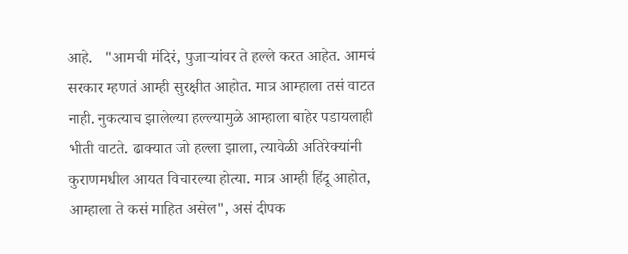आहे.   "आमची मंदिरं, पुजाऱ्यांवर ते हल्ले करत आहेत. आमचं सरकार म्हणतं आम्ही सुरक्षीत आहोत. मात्र आम्हाला तसं वाटत नाही. नुकत्याच झालेल्या हल्ल्यामुळे आम्हाला बाहेर पडायलाही भीती वाटते. ढाक्यात जो हल्ला झाला, त्यावेळी अतिरेक्यांनी कुराणमधील आयत विचारल्या होत्या. मात्र आम्ही हिंदू आहोत, आम्हाला ते कसं माहित असेल", असं दीपक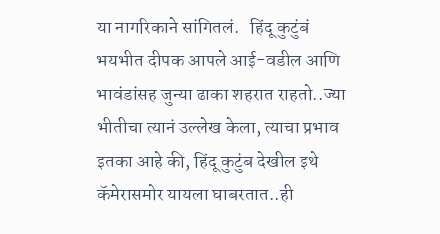या नागरिकाने सांगितलं.   हिंदू कुटुंबं भयभीत दीपक आपले आई-वडील आणि भावंडांसह जुन्या ढाका शहरात राहतो..ज्या भीतीचा त्यानं उल्लेख केला, त्याचा प्रभाव इतका आहे की, हिंदू कुटुंब देखील इथे कॅमेरासमोर यायला घाबरतात..ही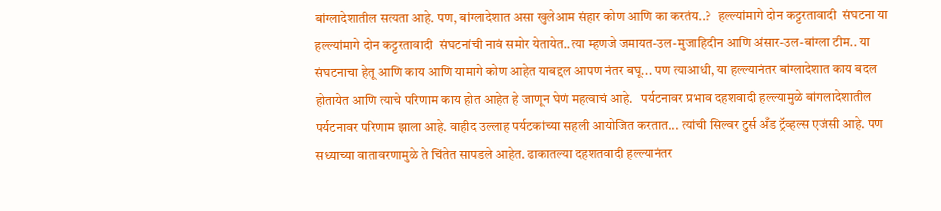बांग्लादेशातील सत्यता आहे. पण, बांग्लादेशात असा खुलेआम संहार कोण आणि का करतंय..?   हल्ल्यांमागे दोन कट्टरतावादी  संघटना या हल्ल्यांमागे दोन कट्टरतावादी  संघटनांची नावं समोर येतायेत..त्या म्हणजे जमायत-उल-मुजाहिदीन आणि अंसार-उल-बांग्ला टीम.. या संघटनाचा हेतू आणि काय आणि यामागे कोण आहेत याबद्दल आपण नंतर बघू... पण त्याआधी, या हल्ल्यानंतर बांग्लादेशात काय बदल होतायेत आणि त्याचे परिणाम काय होत आहेत हे जाणून घेणं महत्वाचं आहे.   पर्यटनावर प्रभाव दहशवादी हल्ल्यामुळे बांगलादेशातील पर्यटनावर परिणाम झाला आहे. वाहीद उल्लाह पर्यटकांच्या सहली आयोजित करतात... त्यांची सिल्वर टुर्स अँड ट्रॅव्हल्स एजंसी आहे. पण सध्याच्या वातावरणामुळे ते चिंतेत सापडले आहेत. ढाकातल्या दहशतवादी हल्ल्यानंतर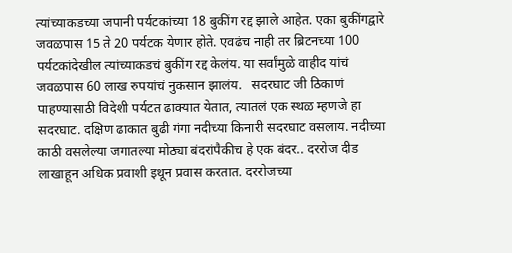त्यांच्याकडच्या जपानी पर्यटकांच्या 18 बुकींग रद्द झाले आहेत. एका बुकींगद्वारे जवळपास 15 ते 20 पर्यटक येणार होते. एवढंच नाही तर ब्रिटनच्या 100 पर्यटकांदेखील त्यांच्याकडचं बुकींग रद्द केलंय. या सर्वांमुळे वाहीद यांचं जवळपास 60 लाख रुपयांचं नुकसान झालंय.   सदरघाट जी ठिकाणं पाहण्यासाठी विदेशी पर्यटत ढाक्यात येतात, त्यातलं एक स्थळ म्हणजे हा सदरघाट. दक्षिण ढाकात बुढी गंगा नदीच्या किनारी सदरघाट वसलाय. नदीच्या काठी वसलेल्या जगातल्या मोठ्या बंदरांपैकीच हे एक बंदर.. दररोज दीड लाखाहून अधिक प्रवाशी इथून प्रवास करतात. दररोजच्या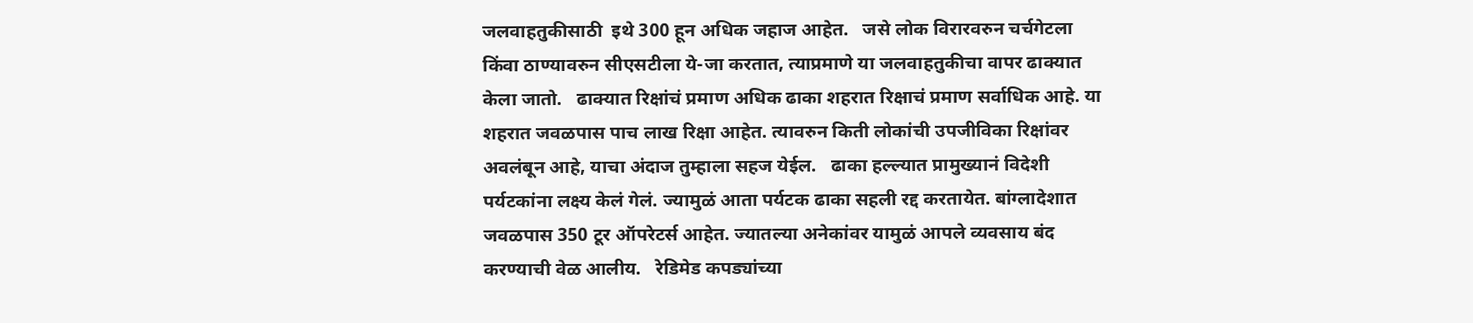जलवाहतुकीसाठी  इथे 300 हून अधिक जहाज आहेत.   जसे लोक विरारवरुन चर्चगेटला किंवा ठाण्यावरुन सीएसटीला ये-जा करतात, त्याप्रमाणे या जलवाहतुकीचा वापर ढाक्यात केला जातो.   ढाक्यात रिक्षांचं प्रमाण अधिक ढाका शहरात रिक्षाचं प्रमाण सर्वाधिक आहे. या शहरात जवळपास पाच लाख रिक्षा आहेत. त्यावरुन किती लोकांची उपजीविका रिक्षांवर अवलंबून आहे, याचा अंदाज तुम्हाला सहज येईल.   ढाका हल्ल्यात प्रामुख्यानं विदेशी पर्यटकांना लक्ष्य केलं गेलं. ज्यामुळं आता पर्यटक ढाका सहली रद्द करतायेत. बांग्लादेशात जवळपास 350 टूर ऑपरेटर्स आहेत. ज्यातल्या अनेकांवर यामुळं आपले व्यवसाय बंद करण्याची वेळ आलीय.   रेडिमेड कपड्यांच्या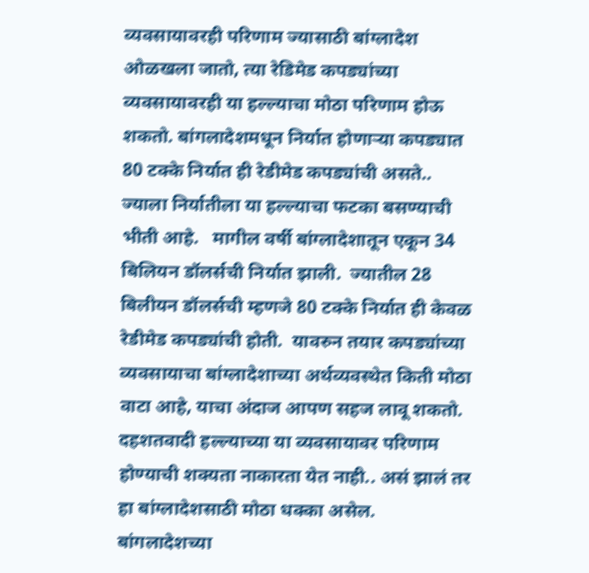व्यवसायावरही परिणाम ज्यासाठी बांग्लादेश ओळखला जातो, त्या रेडिमेड कपड्यांच्या व्यवसायावरही या हल्ल्याचा मोठा परिणाम होऊ शकतो. बांगलादेशमधून निर्यात होणाऱ्या कपड्यात 80 टक्के निर्यात ही रेडीमेड कपड्यांची असते.. ज्याला निर्यातीला या हल्ल्याचा फटका बसण्याची भीती आहे.   मागील वर्षी बांग्लादेशातून एकून 34 बिलियन डॉलर्सची निर्यात झाली.  ज्यातील 28 बिलीयन डॉलर्सची म्हणजे 80 टक्के निर्यात ही केवळ रेडीमेड कपड्यांची होती.  यावरुन तयार कपड्यांच्या व्यवसायाचा बांग्लादेशाच्या अर्थव्यवस्थेत किती मोठा वाटा आहे, याचा अंदाज आपण सहज लावू शकतो. दहशतवादी हल्ल्याच्या या व्यवसायावर परिणाम होण्याची शक्यता नाकारता येत नाही.. असं झालं तर हा बांग्लादेशसाठी मोठा धक्का असेल.   बांगलादेशच्या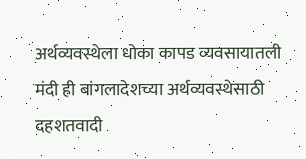अर्थव्यवस्थेला धोका कापड व्यवसायातली मंदी ही बांगलादेशच्या अर्थव्यवस्थेसाठी दहशतवादी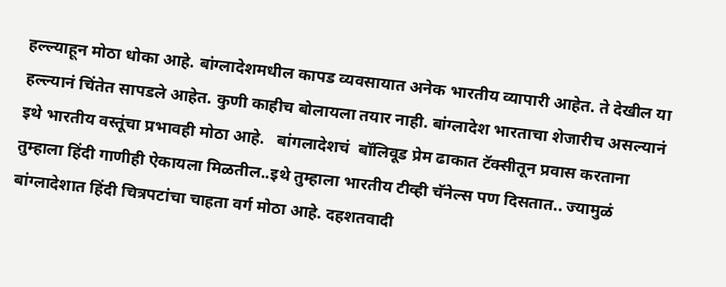हल्ल्याहून मोठा धोका आहे. बांग्लादेशमधील कापड व्यवसायात अनेक भारतीय व्यापारी आहेत. ते देखील या हल्ल्यानं चिंतेत सापडले आहेत. कुणी काहीच बोलायला तयार नाही. बांग्लादेश भारताचा शेजारीच असल्यानं इथे भारतीय वस्तूंचा प्रभावही मोठा आहे.   बांगलादेशचं  बॉलिवूड प्रेम ढाकात टॅक्सीतून प्रवास करताना तुम्हाला हिंदी गाणीही ऐकायला मिळतील..इथे तुम्हाला भारतीय टीव्ही चॅनेल्स पण दिसतात.. ज्यामुळं बांग्लादेशात हिंदी चित्रपटांचा चाहता वर्ग मोठा आहे. दहशतवादी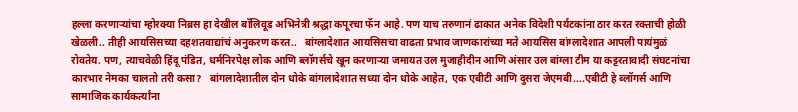हल्ला करणाऱ्यांचा म्होरक्या निब्रस हा देखील बॉलिवूड अभिनेत्री श्रद्धा कपूरचा फॅन आहे. पण याच तरुणानं ढाकात अनेक विदेशी पर्यटकांना ठार करत रक्ताची होळी खेळली.. तीही आयसिसच्या दहशतवाद्यांचं अनुकरण करत..   बांग्लादेशात आयसिसचा वाढता प्रभाव जाणकारांच्या मते आयसिस बांग्लादेशात आपली पायंमुळं रोवतेय. पण, त्याचवेळी हिंदू पंडित, धर्मनिरपेक्ष लोक आणि ब्लॉगर्सचे खून करणाऱ्या जमायत उल मुजाहीदीन आणि अंसार उल बांग्ला टीम या कट्टरतावादी संघटनांचा कारभार नेमका चालतो तरी कसा?   बांगलादेशातील दोन धोके बांगलादेशात सध्या दोन धोके आहेत, एक एबीटी आणि दुसरा जेएमबी....एबीटी हे ब्लॉगर्स आणि सामाजिक कार्यकर्त्यांना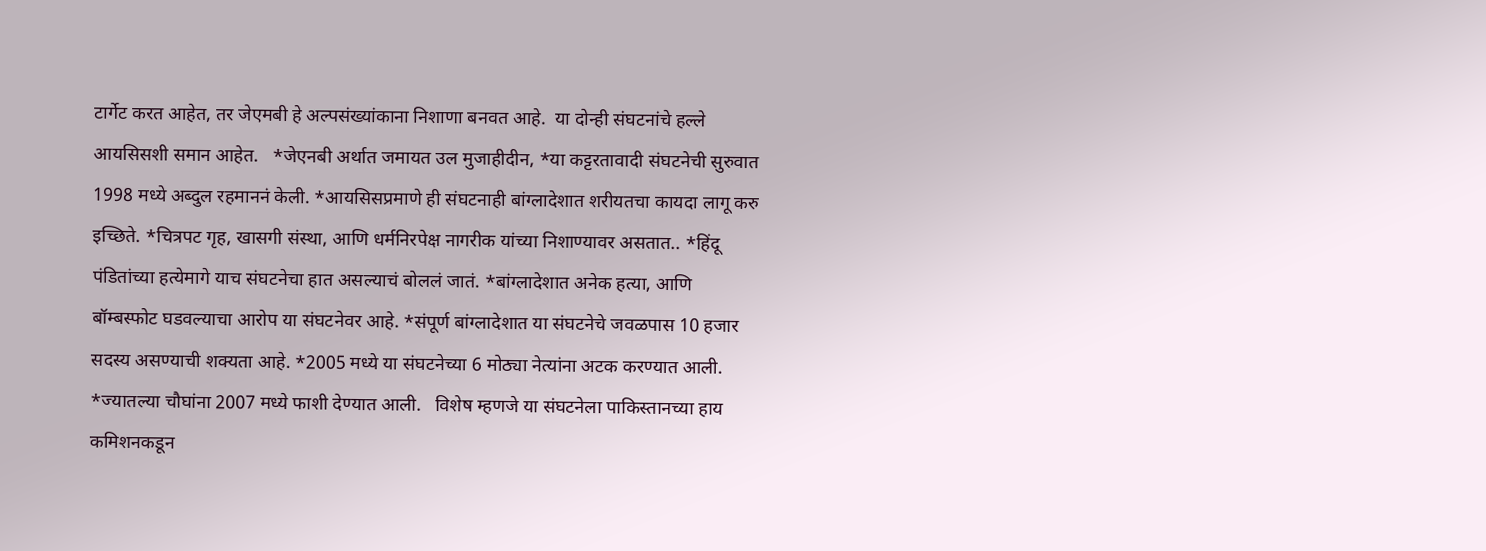टार्गेट करत आहेत, तर जेएमबी हे अल्पसंख्यांकाना निशाणा बनवत आहे.  या दोन्ही संघटनांचे हल्ले आयसिसशी समान आहेत.   *जेएनबी अर्थात जमायत उल मुजाहीदीन, *या कट्टरतावादी संघटनेची सुरुवात 1998 मध्ये अब्दुल रहमाननं केली. *आयसिसप्रमाणे ही संघटनाही बांग्लादेशात शरीयतचा कायदा लागू करु इच्छिते. *चित्रपट गृह, खासगी संस्था, आणि धर्मनिरपेक्ष नागरीक यांच्या निशाण्यावर असतात.. *हिंदू पंडितांच्या हत्येमागे याच संघटनेचा हात असल्याचं बोललं जातं. *बांग्लादेशात अनेक हत्या, आणि बॉम्बस्फोट घडवल्याचा आरोप या संघटनेवर आहे. *संपूर्ण बांग्लादेशात या संघटनेचे जवळपास 10 हजार सदस्य असण्याची शक्यता आहे. *2005 मध्ये या संघटनेच्या 6 मोठ्या नेत्यांना अटक करण्यात आली. *ज्यातल्या चौघांना 2007 मध्ये फाशी देण्यात आली.   विशेष म्हणजे या संघटनेला पाकिस्तानच्या हाय कमिशनकडून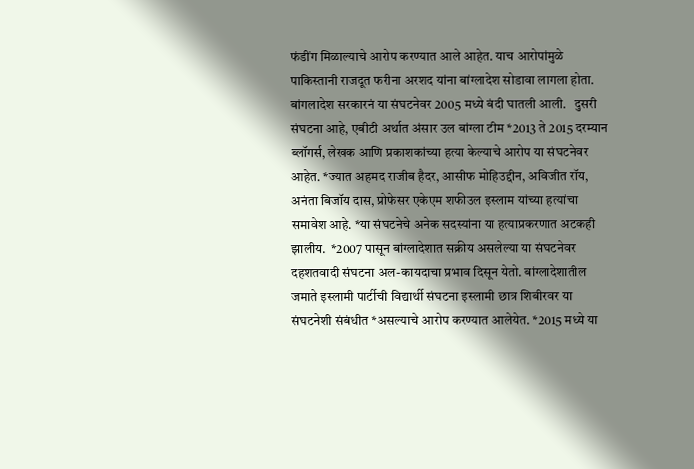फंडींग मिळाल्याचे आरोप करण्यात आले आहेत. याच आरोपांमुळे पाकिस्तानी राजदूत फरीना अरशद यांना बांग्लादेश सोडावा लागला होता. बांगलादेश सरकारनं या संघटनेवर 2005 मध्ये बंदी घातली आली.   दुसरी संघटना आहे, एबीटी अर्थात अंसार उल बांग्ला टीम *2013 ते 2015 दरम्यान ब्लॉगर्स, लेखक आणि प्रकाशकांच्या हत्या केल्याचे आरोप या संघटनेवर आहेत. *ज्यात अहमद राजीब हैदर, आसीफ मोहिउद्दीन, अविजीत रॉय, अनंता बिजॉय दास, प्रोफेसर एकेएम शफीउल इस्लाम यांच्या हत्यांचा समावेश आहे. *या संघटनेचे अनेक सदस्यांना या हत्याप्रकरणात अटकही झालीय.  *2007 पासून बांग्लादेशात सक्रीय असलेल्या या संघटनेवर दहशतवादी संघटना अल-कायदाचा प्रभाव दिसून येतो. बांग्लादेशातील जमाते इस्लामी पार्टीची विद्यार्थी संघटना इस्लामी छात्र शिबीरवर या संघटनेशी संबंधीत *असल्याचे आरोप करण्यात आलेयेत. *2015 मध्ये या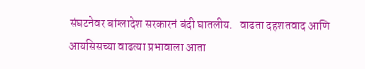संघटनेवर बांग्लादेश सरकारनं बंदी घातलीय.   वाढता दहशतवाद आणि आयसिसच्या वाढत्या प्रभावाला आता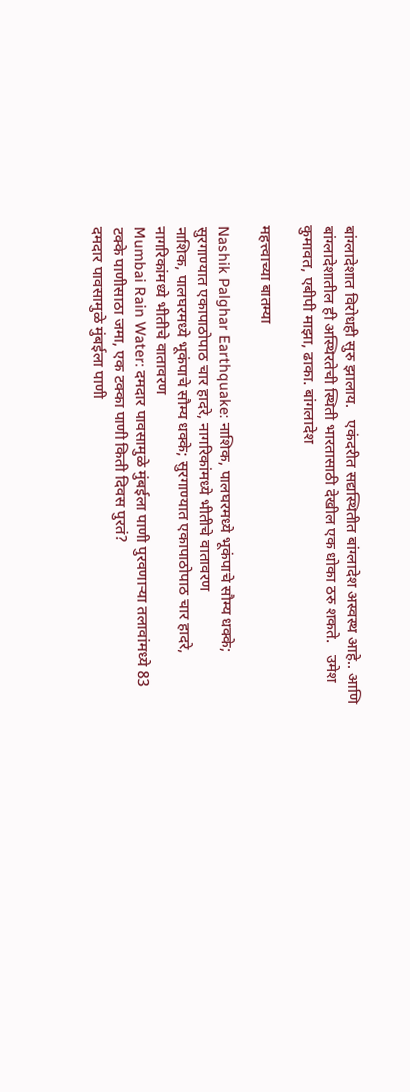बांग्लादेशात विरोधही सुरु झालाय.   एकंदरीत सद्यस्थितीत बांग्लादेश अस्वस्थ आहे.. आणि बांग्लादेशातील ही अस्थिरतेची स्थिती भारतासाठी देखील एक धोका ठरु शकते.   उमेश कुमावत, एबीपी माझा, ढाका. बांगलादेश

महत्त्वाच्या बातम्या

Nashik Palghar Earthquake: नाशिक, पालघरमध्ये भूकंपाचे सौम्य धक्के; सुरगाण्यात एकापाठोपाठ चार हादरे, नागरिकांमध्ये भीतीचे वातावरण
नाशिक, पालघरमध्ये भूकंपाचे सौम्य धक्के; सुरगाण्यात एकापाठोपाठ चार हादरे, नागरिकांमध्ये भीतीचे वातावरण
Mumbai Rain Water: दमदार पावसामुळे मुंबईला पाणी पुरवणाऱ्या तलावांमध्ये 83 टक्के पाणीसाठा जमा, एक टक्का पाणी किती दिवस पुरतं?
दमदार पावसामुळे मुंबईला पाणी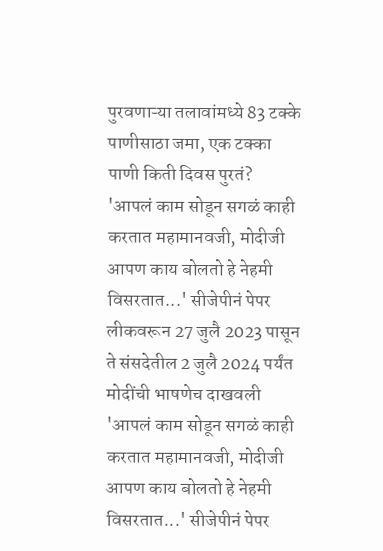पुरवणाऱ्या तलावांमध्ये 83 टक्के पाणीसाठा जमा, एक टक्का पाणी किती दिवस पुरतं?
'आपलं काम सोडून सगळं काही करतात महामानवजी, मोदीजी आपण काय बोलतो हे नेहमी विसरतात...' सीजेपीनं पेपर लीकवरून 27 जुलै 2023 पासून ते संसदेतील 2 जुलै 2024 पर्यंत मोदींची भाषणेच दाखवली
'आपलं काम सोडून सगळं काही करतात महामानवजी, मोदीजी आपण काय बोलतो हे नेहमी विसरतात...' सीजेपीनं पेपर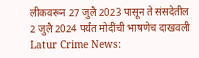लीकवरून 27 जुलै 2023 पासून ते संसदेतील 2 जुलै 2024 पर्यंत मोदींची भाषणेच दाखवली
Latur Crime News: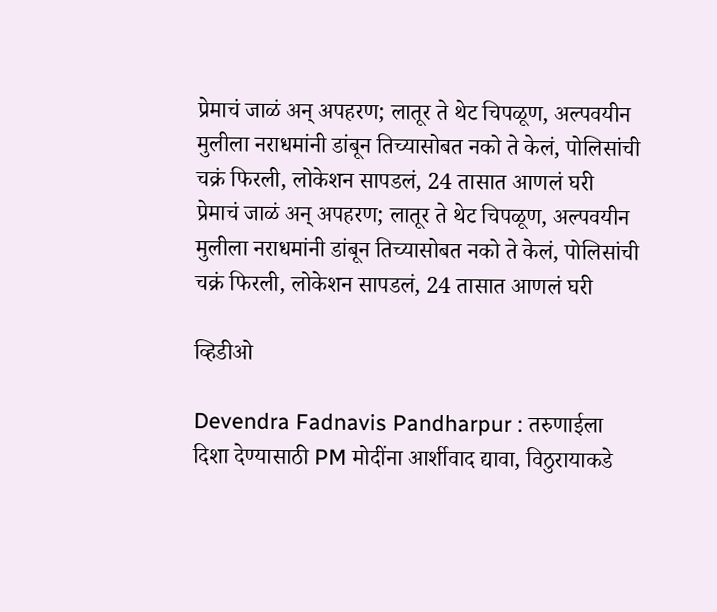प्रेमाचं जाळं अन् अपहरण; लातूर ते थेट चिपळूण, अल्पवयीन मुलीला नराधमांनी डांबून तिच्यासोबत नको ते केलं, पोलिसांची चक्रं फिरली, लोकेशन सापडलं, 24 तासात आणलं घरी
प्रेमाचं जाळं अन् अपहरण; लातूर ते थेट चिपळूण, अल्पवयीन मुलीला नराधमांनी डांबून तिच्यासोबत नको ते केलं, पोलिसांची चक्रं फिरली, लोकेशन सापडलं, 24 तासात आणलं घरी

व्हिडीओ

Devendra Fadnavis Pandharpur : तरुणाईला दिशा देण्यासाठी PM मोदींना आर्शीवाद द्यावा, विठुरायाकडे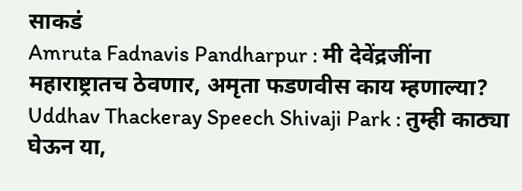साकडं
Amruta Fadnavis Pandharpur : मी देवेंद्रजींना महाराष्ट्रातच ठेवणार, अमृता फडणवीस काय म्हणाल्या?
Uddhav Thackeray Speech Shivaji Park : तुम्ही काठ्या घेऊन या,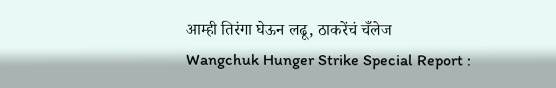आम्ही तिरंगा घेऊन लढू, ठाकरेंचं चँलेज
Wangchuk Hunger Strike Special Report :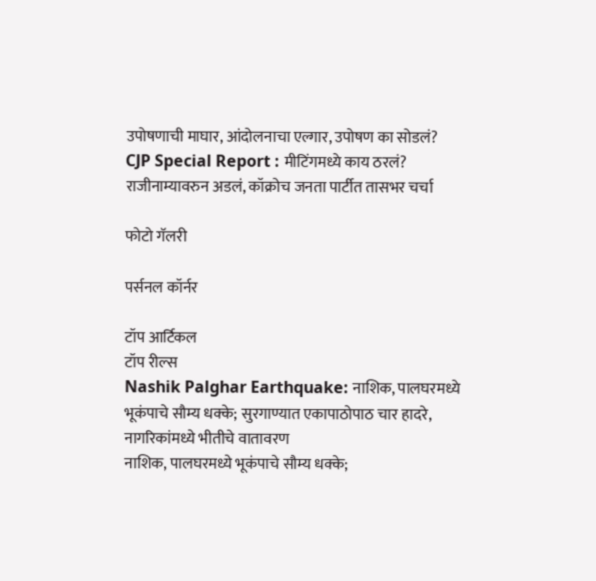उपोषणाची माघार, आंदोलनाचा एल्गार, उपोषण का सोडलं?
CJP Special Report : मीटिंगमध्ये काय ठरलं? राजीनाम्यावरुन अडलं, कॉक्रोच जनता पार्टीत तासभर चर्चा

फोटो गॅलरी

पर्सनल कॉर्नर

टॉप आर्टिकल
टॉप रील्स
Nashik Palghar Earthquake: नाशिक, पालघरमध्ये भूकंपाचे सौम्य धक्के; सुरगाण्यात एकापाठोपाठ चार हादरे, नागरिकांमध्ये भीतीचे वातावरण
नाशिक, पालघरमध्ये भूकंपाचे सौम्य धक्के;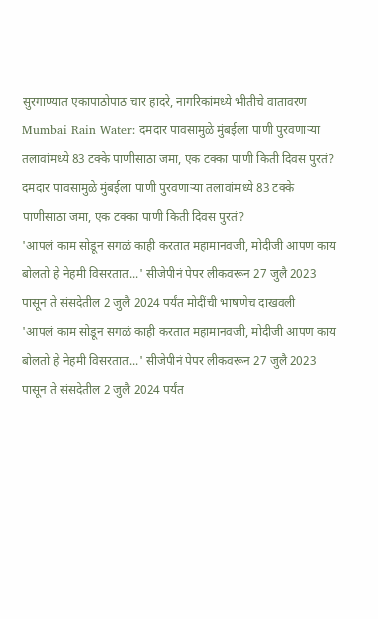सुरगाण्यात एकापाठोपाठ चार हादरे, नागरिकांमध्ये भीतीचे वातावरण
Mumbai Rain Water: दमदार पावसामुळे मुंबईला पाणी पुरवणाऱ्या तलावांमध्ये 83 टक्के पाणीसाठा जमा, एक टक्का पाणी किती दिवस पुरतं?
दमदार पावसामुळे मुंबईला पाणी पुरवणाऱ्या तलावांमध्ये 83 टक्के पाणीसाठा जमा, एक टक्का पाणी किती दिवस पुरतं?
'आपलं काम सोडून सगळं काही करतात महामानवजी, मोदीजी आपण काय बोलतो हे नेहमी विसरतात...' सीजेपीनं पेपर लीकवरून 27 जुलै 2023 पासून ते संसदेतील 2 जुलै 2024 पर्यंत मोदींची भाषणेच दाखवली
'आपलं काम सोडून सगळं काही करतात महामानवजी, मोदीजी आपण काय बोलतो हे नेहमी विसरतात...' सीजेपीनं पेपर लीकवरून 27 जुलै 2023 पासून ते संसदेतील 2 जुलै 2024 पर्यंत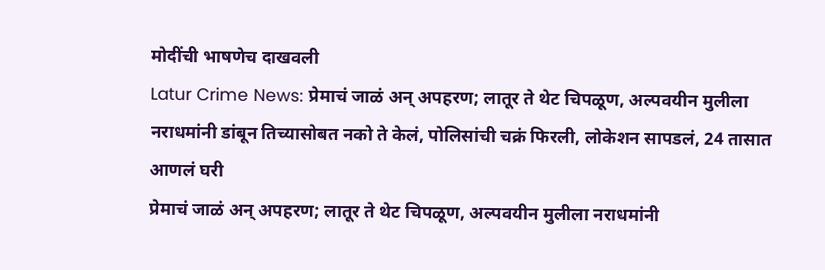मोदींची भाषणेच दाखवली
Latur Crime News: प्रेमाचं जाळं अन् अपहरण; लातूर ते थेट चिपळूण, अल्पवयीन मुलीला नराधमांनी डांबून तिच्यासोबत नको ते केलं, पोलिसांची चक्रं फिरली, लोकेशन सापडलं, 24 तासात आणलं घरी
प्रेमाचं जाळं अन् अपहरण; लातूर ते थेट चिपळूण, अल्पवयीन मुलीला नराधमांनी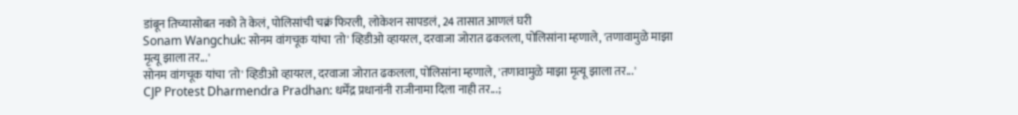डांबून तिच्यासोबत नको ते केलं, पोलिसांची चक्रं फिरली, लोकेशन सापडलं, 24 तासात आणलं घरी
Sonam Wangchuk: सोनम वांगचूक यांचा 'तो' व्हिडीओ व्हायरल, दरवाजा जोरात ढकलला, पोलिसांना म्हणाले, 'तणावामुळे माझा मृत्यू झाला तर...'
सोनम वांगचूक यांचा 'तो' व्हिडीओ व्हायरल, दरवाजा जोरात ढकलला, पोलिसांना म्हणाले, 'तणावामुळे माझा मृत्यू झाला तर...'
CJP Protest Dharmendra Pradhan: धर्मेंद्र प्रधानांनी राजीनामा दिला नाही तर...;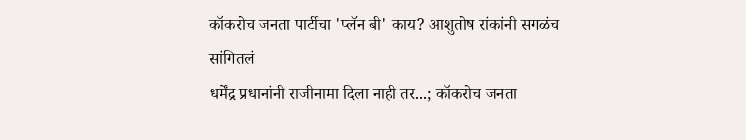कॉकरोच जनता पार्टीचा 'प्लॅन बी' काय? आशुतोष रांकांनी सगळंच सांगितलं
धर्मेंद्र प्रधानांनी राजीनामा दिला नाही तर...; कॉकरोच जनता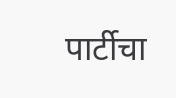पार्टीचा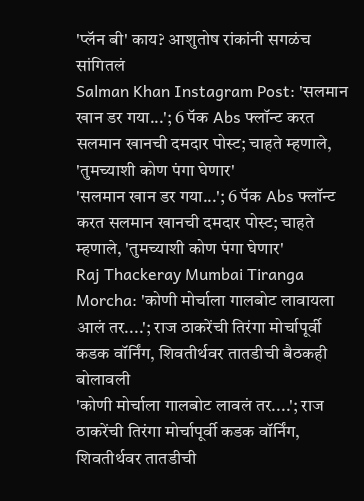'प्लॅन बी' काय? आशुतोष रांकांनी सगळंच सांगितलं
Salman Khan Instagram Post: 'सलमान खान डर गया...'; 6 पॅक Abs फ्लॉन्ट करत सलमान खानची दमदार पोस्ट; चाहते म्हणाले, 'तुमच्याशी कोण पंगा घेणार'
'सलमान खान डर गया...'; 6 पॅक Abs फ्लॉन्ट करत सलमान खानची दमदार पोस्ट; चाहते म्हणाले, 'तुमच्याशी कोण पंगा घेणार'
Raj Thackeray Mumbai Tiranga Morcha: 'कोणी मोर्चाला गालबोट लावायला आलं तर....'; राज ठाकरेंची तिरंगा मोर्चापूर्वी कडक वॉर्निंग, शिवतीर्थवर तातडीची बैठकही बोलावली
'कोणी मोर्चाला गालबोट लावलं तर....'; राज ठाकरेंची तिरंगा मोर्चापूर्वी कडक वॉर्निंग, शिवतीर्थवर तातडीची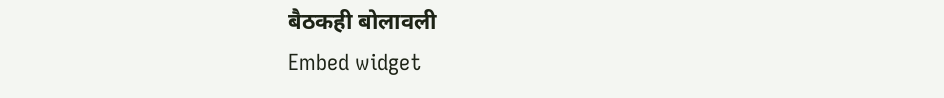बैठकही बोलावली
Embed widget